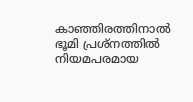കാഞ്ഞിരത്തിനാല്‍ ഭൂമി പ്രശ്‌നത്തില്‍ നിയമപരമായ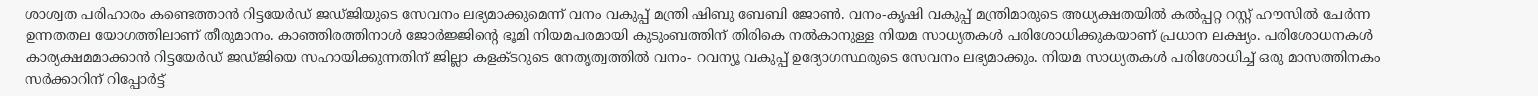ശാശ്വത പരിഹാരം കണ്ടെത്താന്‍ റിട്ടയേര്‍ഡ് ജഡ്ജിയുടെ സേവനം ലഭ്യമാക്കുമെന്ന് വനം വകുപ്പ് മന്ത്രി ഷിബു ബേബി ജോണ്‍. വനം-കൃഷി വകുപ്പ് മന്ത്രിമാരുടെ അധ്യക്ഷതയില്‍ കല്‍പ്പറ്റ റസ്റ്റ് ഹൗസില്‍ ചേര്‍ന്ന ഉന്നതതല യോഗത്തിലാണ് തീരുമാനം. കാഞ്ഞിരത്തിനാള്‍ ജോര്‍ജ്ജിന്റെ ഭൂമി നിയമപരമായി കുടുംബത്തിന് തിരികെ നല്‍കാനുള്ള നിയമ സാധ്യതകള്‍ പരിശോധിക്കുകയാണ് പ്രധാന ലക്ഷ്യം. പരിശോധനകള്‍ കാര്യക്ഷമമാക്കാന്‍ റിട്ടയേര്‍ഡ് ജഡ്ജിയെ സഹായിക്കുന്നതിന് ജില്ലാ കളക്ടറുടെ നേതൃത്വത്തില്‍ വനം- റവന്യൂ വകുപ്പ് ഉദ്യോഗസ്ഥരുടെ സേവനം ലഭ്യമാക്കും. നിയമ സാധ്യതകള്‍ പരിശോധിച്ച് ഒരു മാസത്തിനകം സര്‍ക്കാറിന് റിപ്പോര്‍ട്ട്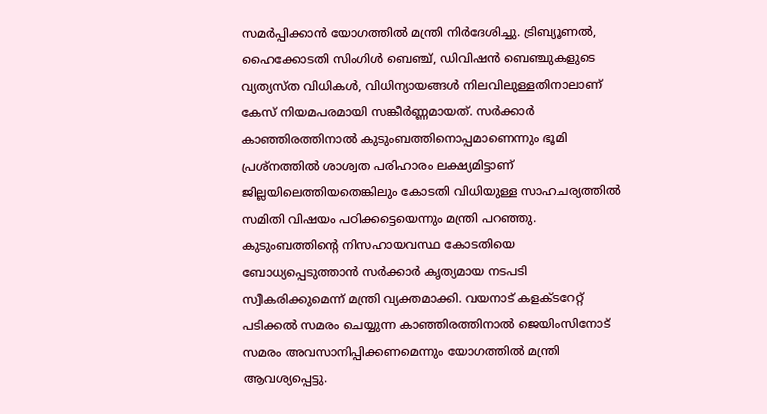സമര്‍പ്പിക്കാന്‍ യോഗത്തില്‍ മന്ത്രി നിര്‍ദേശിച്ചു. ട്രിബ്യൂണല്‍, ഹൈക്കോടതി സിംഗിള്‍ ബെഞ്ച്, ഡിവിഷന്‍ ബെഞ്ചുകളുടെ വ്യത്യസ്ത വിധികള്‍, വിധിന്യായങ്ങള്‍ നിലവിലുള്ളതിനാലാണ് കേസ് നിയമപരമായി സങ്കീര്‍ണ്ണമായത്. സര്‍ക്കാര്‍ കാഞ്ഞിരത്തിനാല്‍ കുടുംബത്തിനൊപ്പമാണെന്നും ഭൂമി പ്രശ്‌നത്തില്‍ ശാശ്വത പരിഹാരം ലക്ഷ്യമിട്ടാണ് ജില്ലയിലെത്തിയതെങ്കിലും കോടതി വിധിയുള്ള സാഹചര്യത്തില്‍ സമിതി വിഷയം പഠിക്കട്ടെയെന്നും മന്ത്രി പറഞ്ഞു. കുടുംബത്തിന്റെ നിസഹായവസ്ഥ കോടതിയെ ബോധ്യപ്പെടുത്താന്‍ സര്‍ക്കാര്‍ കൃത്യമായ നടപടി സ്വീകരിക്കുമെന്ന് മന്ത്രി വ്യക്തമാക്കി. വയനാട് കളക്ടറേറ്റ് പടിക്കല്‍ സമരം ചെയ്യുന്ന കാഞ്ഞിരത്തിനാല്‍ ജെയിംസിനോട് സമരം അവസാനിപ്പിക്കണമെന്നും യോഗത്തില്‍ മന്ത്രി ആവശ്യപ്പെട്ടു.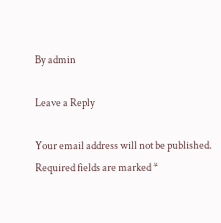By admin

Leave a Reply

Your email address will not be published. Required fields are marked *